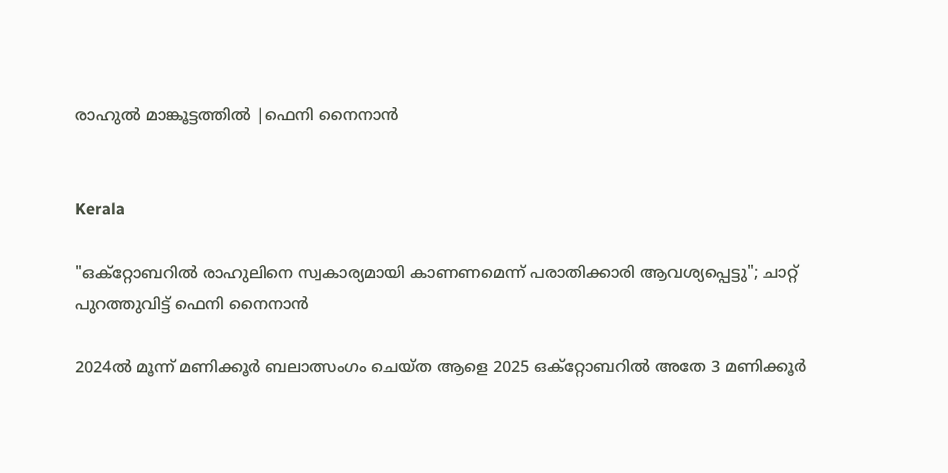രാഹുൽ മാങ്കൂട്ടത്തിൽ |ഫെനി നൈനാൻ


Kerala

"ഒക്റ്റോബറിൽ രാഹുലിനെ സ്വകാര്യമായി കാണണമെന്ന് പരാതിക്കാരി ആവശ്യപ്പെട്ടു"; ചാറ്റ് പുറത്തുവിട്ട് ഫെനി നൈനാൻ

2024ൽ മൂന്ന് മണിക്കൂർ ബലാത്സംഗം ചെയ്ത ആളെ 2025 ഒക്റ്റോബറിൽ അതേ 3 മണിക്കൂർ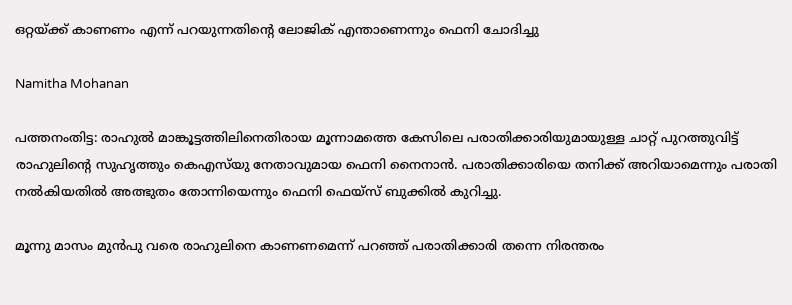ഒറ്റയ്ക്ക് കാണണം എന്ന് പറയുന്നതിന്‍റെ ലോജിക് എന്താണെന്നും ഫെനി ചോദിച്ചു

Namitha Mohanan

പത്തനംതിട്ട: രാഹുൽ മാങ്കൂട്ടത്തിലിനെതിരായ മൂന്നാമത്തെ കേസിലെ പരാതിക്കാരിയുമായുള്ള ചാറ്റ് പുറത്തുവിട്ട് രാഹുലിന്‍റെ സുഹൃത്തും കെഎസ്‌യു നേതാവുമായ ഫെനി നൈനാൻ. പരാതിക്കാരിയെ തനിക്ക് അറിയാമെന്നും പരാതി നൽകിയതിൽ അത്ഭുതം തോന്നിയെന്നും ഫെനി ഫെയ്സ് ബുക്കിൽ കുറിച്ചു.

മൂന്നു മാസം മുൻപു വരെ രാഹുലിനെ കാണണമെന്ന് പറഞ്ഞ് പരാതിക്കാരി തന്നെ നിരന്തരം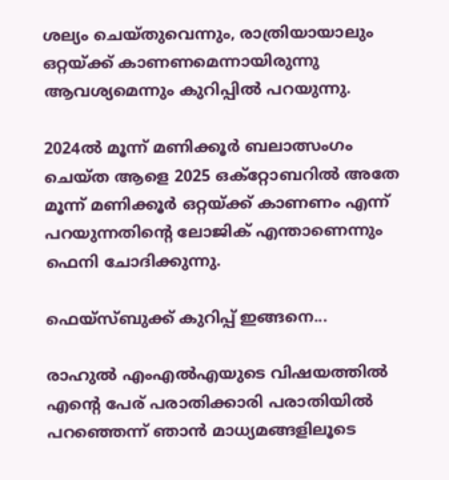ശല്യം ചെയ്തുവെന്നും, രാത്രിയായാലും ഒറ്റയ്ക്ക് കാണണമെന്നായിരുന്നു ആവശ്യമെന്നും കുറിപ്പിൽ പറയുന്നു.

2024ൽ മൂന്ന് മണിക്കൂർ ബലാത്സംഗം ചെയ്ത ആളെ 2025 ഒക്റ്റോബറിൽ അതേ മൂന്ന് മണിക്കൂർ ഒറ്റയ്ക്ക് കാണണം എന്ന് പറയുന്നതിന്‍റെ ലോജിക് എന്താണെന്നും ഫെനി ചോദിക്കുന്നു.

ഫെയ്സ്ബുക്ക് കുറിപ്പ് ഇങ്ങനെ...

രാഹുൽ എംഎൽഎയുടെ വിഷയത്തിൽ എന്‍റെ പേര് പരാതിക്കാരി പരാതിയിൽ പറഞ്ഞെന്ന് ഞാൻ മാധ്യമങ്ങളിലൂടെ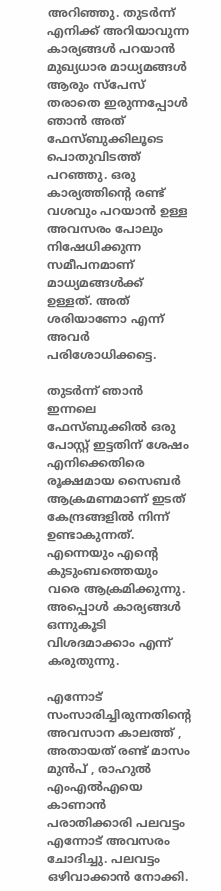അറിഞ്ഞു. തുടർന്ന് എനിക്ക് അറിയാവുന്ന കാര്യങ്ങൾ പറയാൻ മുഖ്യധാര മാധ്യമങ്ങൾ ആരും സ്പേസ് തരാതെ ഇരുന്നപ്പോൾ ഞാൻ അത് ഫേസ്ബുക്കിലൂടെ പൊതുവിടത്ത് പറഞ്ഞു. ഒരു കാര്യത്തിന്‍റെ രണ്ട് വശവും പറയാൻ ഉള്ള അവസരം പോലും നിഷേധിക്കുന്ന സമീപനമാണ് മാധ്യമങ്ങൾക്ക് ഉള്ളത്. അത് ശരിയാണോ എന്ന് അവർ പരിശോധിക്കട്ടെ.

തുടർന്ന് ഞാൻ ഇന്നലെ ഫേസ്ബുക്കിൽ ഒരു പോസ്റ്റ് ഇട്ടതിന് ശേഷം എനിക്കെതിരെ രൂക്ഷമായ സൈബർ ആക്രമണമാണ് ഇടത് കേന്ദ്രങ്ങളിൽ നിന്ന് ഉണ്ടാകുന്നത്. എന്നെയും എന്‍റെ കുടുംബത്തെയും വരെ ആക്രമിക്കുന്നു. അപ്പൊൾ കാര്യങ്ങൾ ഒന്നുകൂടി വിശദമാക്കാം എന്ന് കരുതുന്നു.

എന്നോട് സംസാരിച്ചിരുന്നതിന്‍റെ അവസാന കാലത്ത് , അതായത് രണ്ട് മാസം മുൻപ് , രാഹുൽ എംഎൽഎയെ കാണാൻ പരാതിക്കാരി പലവട്ടം എന്നോട് അവസരം ചോദിച്ചു. പലവട്ടം ഒഴിവാക്കാൻ നോക്കി.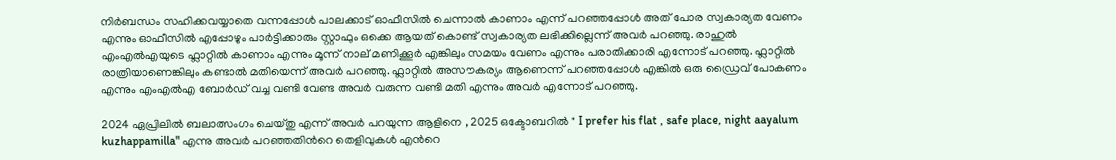നിർബന്ധം സഹിക്കവയ്യാതെ വന്നപ്പോൾ പാലക്കാട് ഓഫീസിൽ ചെന്നാൽ കാണാം എന്ന് പറഞ്ഞപ്പോൾ അത് പോര സ്വകാര്യത വേണം എന്നും ഓഫീസിൽ എപ്പോഴും പാർട്ടിക്കാരും സ്റ്റാഫും ഒക്കെ ആയത് കൊണ്ട് സ്വകാര്യത ലഭിക്കില്ലെന്ന് അവർ പറഞ്ഞു. രാഹുൽ എംഎൽഎയുടെ ഫ്ലാറ്റിൽ കാണാം എന്നും മൂന്ന് നാല് മണിക്കൂർ എങ്കിലും സമയം വേണം എന്നും പരാതിക്കാരി എന്നോട് പറഞ്ഞു. ഫ്ലാറ്റിൽ രാത്രിയാണെങ്കിലും കണ്ടാൽ മതിയെന്ന് അവർ പറഞ്ഞു. ഫ്ലാറ്റിൽ അസൗകര്യം ആണെന്ന് പറഞ്ഞപ്പോൾ എങ്കിൽ ഒരു ഡ്രൈവ് പോകണം എന്നും എംഎൽഎ ബോർഡ് വച്ച വണ്ടി വേണ്ട അവർ വരുന്ന വണ്ടി മതി എന്നും അവർ എന്നോട് പറഞ്ഞു.

2024 ഏപ്രിലിൽ ബലാത്സംഗം ചെയ്തു എന്ന് അവർ പറയുന്ന ആളിനെ , 2025 ഒക്ടോബറിൽ " I prefer his flat , safe place, night aayalum kuzhappamilla" എന്നു അവർ പറഞ്ഞതിന്‍റെ തെളിവുകൾ എന്‍റെ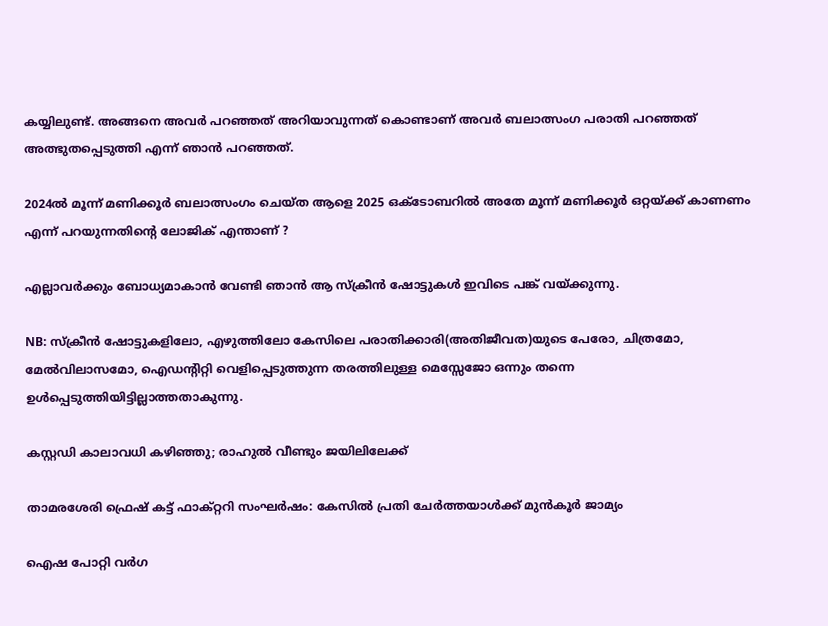കയ്യിലുണ്ട്. അങ്ങനെ അവർ പറഞ്ഞത് അറിയാവുന്നത് കൊണ്ടാണ് അവർ ബലാത്സംഗ പരാതി പറഞ്ഞത് അത്ഭുതപ്പെടുത്തി എന്ന് ഞാൻ പറഞ്ഞത്.

2024ൽ മൂന്ന് മണിക്കൂർ ബലാത്സംഗം ചെയ്ത ആളെ 2025 ഒക്ടോബറിൽ അതേ മൂന്ന് മണിക്കൂർ ഒറ്റയ്ക്ക് കാണണം എന്ന് പറയുന്നതിന്‍റെ ലോജിക് എന്താണ് ?

എല്ലാവർക്കും ബോധ്യമാകാൻ വേണ്ടി ഞാൻ ആ സ്ക്രീൻ ഷോട്ടുകൾ ഇവിടെ പങ്ക് വയ്ക്കുന്നു.

NB: സ്ക്രീൻ ഷോട്ടുകളിലോ, എഴുത്തിലോ കേസിലെ പരാതിക്കാരി(അതിജീവത)യുടെ പേരോ, ചിത്രമോ, മേൽവിലാസമോ, ഐഡന്‍റിറ്റി വെളിപ്പെടുത്തുന്ന തരത്തിലുള്ള മെസ്സേജോ ഒന്നും തന്നെ ഉൾപ്പെടുത്തിയിട്ടില്ലാത്തതാകുന്നു.

കസ്റ്റഡി കാലാവധി കഴിഞ്ഞു; രാഹുൽ വീണ്ടും ജയിലിലേക്ക്

താമരശേരി ഫ്രെഷ് കട്ട് ഫാക്റ്ററി സംഘർഷം: കേസിൽ പ്രതി ചേർത്തയാൾക്ക് മുൻകൂർ ജാമ‍്യം

ഐഷ പോറ്റി വർഗ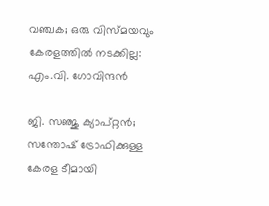വഞ്ചക; ഒരു വിസ്മയവും കേരളത്തിൽ നടക്കില്ല: എം.വി. ഗോവിന്ദൻ

ജി. സഞ്ജു ക‍്യാപ്റ്റൻ; സന്തോഷ് ട്രോഫിക്കുള്ള കേരള ടീമായി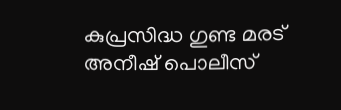കുപ്രസിദ്ധ ഗുണ്ട മരട് അനീഷ് പൊലീസ്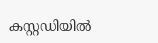കസ്റ്റഡിയിൽ